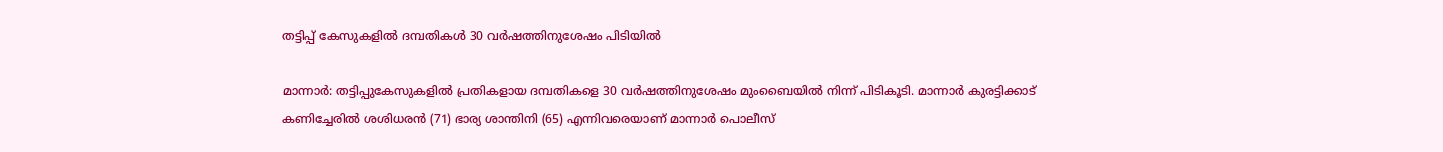തട്ടിപ്പ് കേസുകളിൽ ദമ്പതികൾ 30 വർഷത്തിനുശേഷം പിടിയിൽ

മാന്നാർ: തട്ടിപ്പുകേസുകളിൽ പ്രതികളായ ദമ്പതികളെ 30 വർഷത്തിനുശേഷം മുംബൈയിൽ നിന്ന് പിടികൂടി. മാന്നാർ കുരട്ടിക്കാട് കണിച്ചേരിൽ ശശിധരൻ (71) ഭാര്യ ശാന്തിനി (65) എന്നിവരെയാണ് മാന്നാർ പൊലീസ്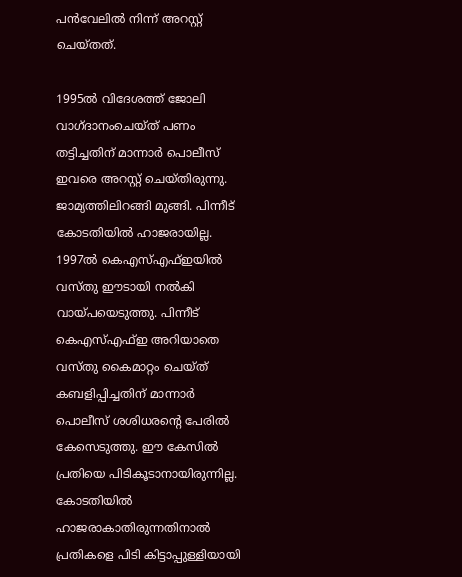പൻവേലിൽ നിന്ന് അറസ്റ്റ് ചെയ്തത്.

1995ൽ വിദേശത്ത് ജോലി വാഗ്ദാനംചെയ്ത് പണം തട്ടിച്ചതിന് മാന്നാർ പൊലീസ് ഇവരെ അറസ്റ്റ് ചെയ്തിരുന്നു. ജാമ്യത്തിലിറങ്ങി മുങ്ങി. പിന്നീട് കോടതിയിൽ ഹാജരായില്ല. 1997ൽ കെഎസ്എഫ്ഇയിൽ വസ്തു ഈടായി നൽകി വായ്‌പയെടുത്തു. പിന്നീട് കെഎസ്എഫ്ഇ അറിയാതെ വസ്തു കൈമാറ്റം ചെയ്ത് കബളിപ്പിച്ചതിന് മാന്നാർ പൊലീസ് ശശിധരൻ്റെ പേരിൽ കേസെടുത്തു. ഈ കേസിൽ പ്രതിയെ പിടികൂടാനായിരുന്നില്ല. കോടതിയിൽ ഹാജരാകാതിരുന്നതിനാൽ പ്രതികളെ പിടി കിട്ടാപ്പുള്ളിയായി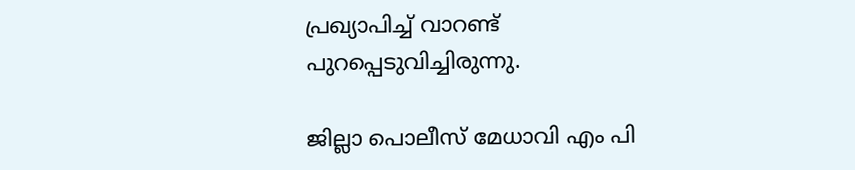പ്രഖ്യാപിച്ച് വാറണ്ട് പുറപ്പെടുവിച്ചിരുന്നു.

ജില്ലാ പൊലീസ് മേധാവി എം പി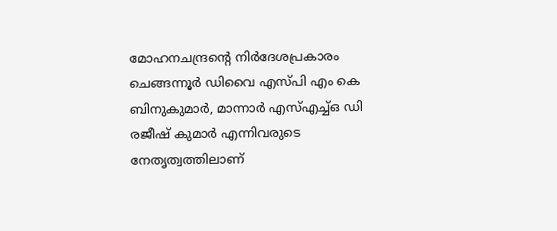മോഹനചന്ദ്രന്റെ നിർദേശപ്രകാരം ചെങ്ങന്നൂർ ഡിവൈ എസ്പി എം കെ ബിനുകുമാർ, മാന്നാർ എസ്എച്ച്ഒ ഡി രജീഷ് കുമാർ എന്നിവരുടെ നേതൃത്വത്തിലാണ്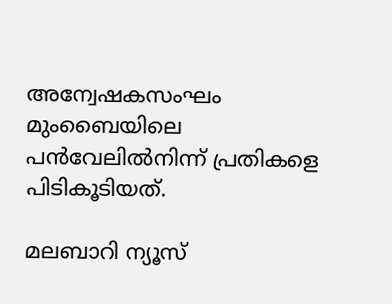അന്വേഷകസംഘം മുംബൈയിലെ പൻവേലിൽനിന്ന് പ്രതികളെ പിടികൂടിയത്.

മലബാറി ന്യൂസ്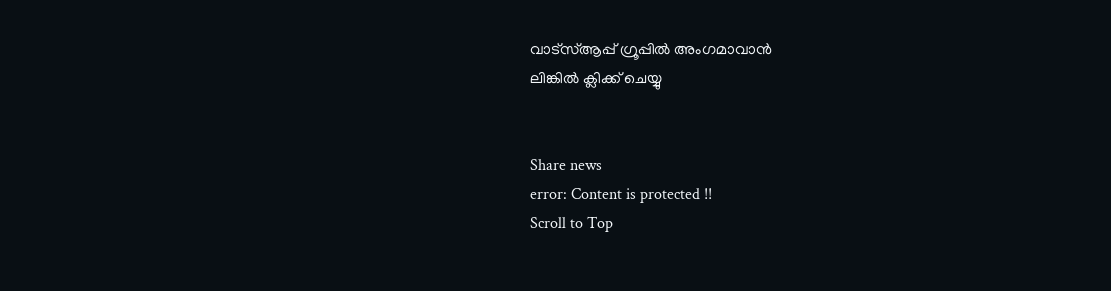വാട്‌സ്ആപ്പ് ഗ്രൂപ്പില്‍ അംഗമാവാന്‍
ലിങ്കില്‍ ക്ലിക്ക് ചെയ്യു


Share news
error: Content is protected !!
Scroll to Top